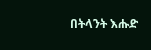በትላንት እሑድ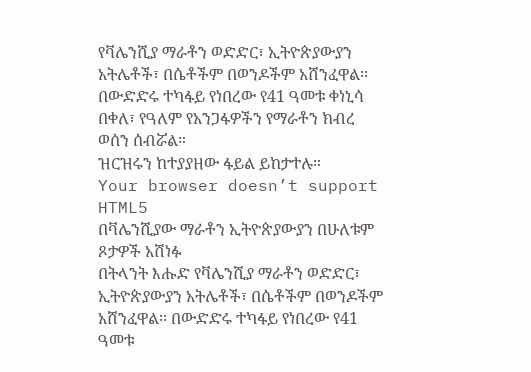የቫሌንሺያ ማራቶን ወድድር፣ ኢትዮጵያውያን አትሌቶች፣ በሴቶችም በወንዶችም አሸንፈዋል፡፡ በውድድሩ ተካፋይ የነበረው የ41 ዓመቱ ቀነኒሳ በቀለ፣ የዓለም የአንጋፋዎችን የማራቶን ክብረ ወሰን ሰብሯል።
ዝርዝሩን ከተያያዘው ፋይል ይከታተሉ።
Your browser doesn’t support HTML5
በቫሌንሺያው ማራቶን ኢትዮጵያውያን በሁለቱም ጾታዎች አሸነፉ
በትላንት እሑድ የቫሌንሺያ ማራቶን ወድድር፣ ኢትዮጵያውያን አትሌቶች፣ በሴቶችም በወንዶችም አሸንፈዋል፡፡ በውድድሩ ተካፋይ የነበረው የ41 ዓመቱ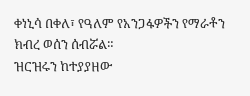ቀነኒሳ በቀለ፣ የዓለም የአንጋፋዎችን የማራቶን ክብረ ወሰን ሰብሯል።
ዝርዝሩን ከተያያዘው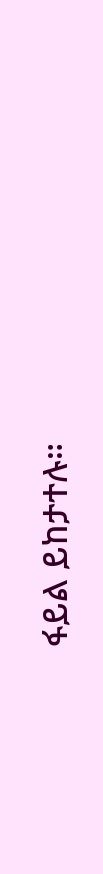ፋይል ይከታተሉ።